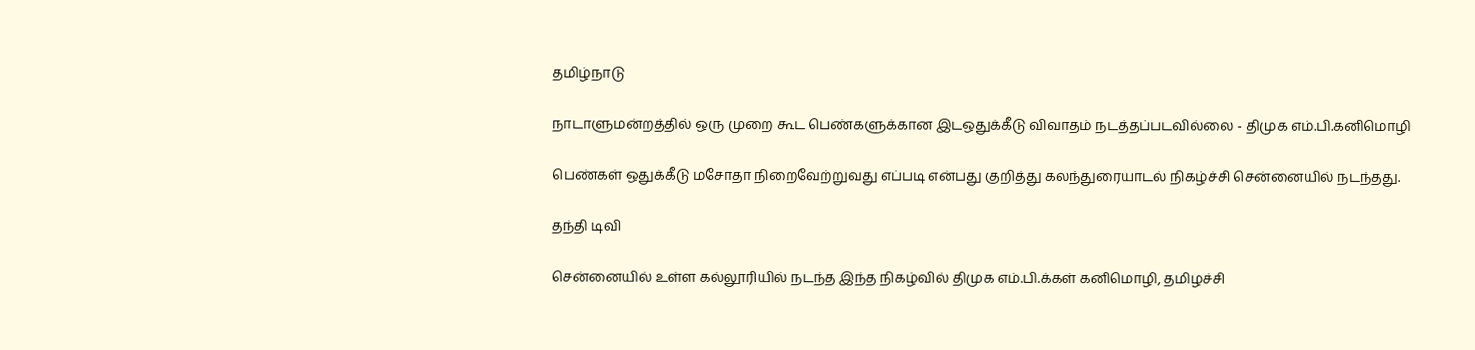தமிழ்நாடு

நாடாளுமன்றத்தில் ஒரு முறை கூட பெண்களுக்கான இடஒதுக்கீடு விவாதம் நடத்தப்படவில்லை - திமுக எம்.பி.கனிமொழி

பெண்கள் ஒதுக்கீடு மசோதா நிறைவேற்றுவது எப்படி என்பது குறித்து கலந்துரையாடல் நிகழ்ச்சி சென்னையில் நடந்தது.

தந்தி டிவி

சென்னையில் உள்ள கல்லூரியில் நடந்த இந்த நிகழ்வில் திமுக எம்.பி.க்கள் கனிமொழி, தமிழச்சி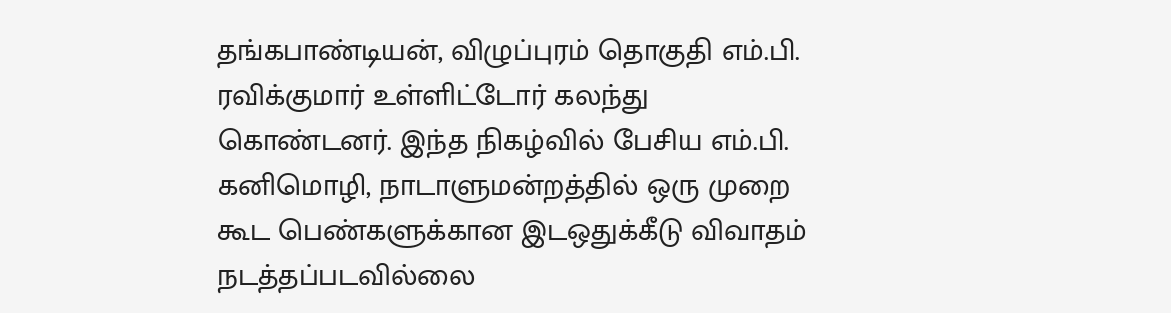தங்கபாண்டியன், விழுப்புரம் தொகுதி எம்.பி. ரவிக்குமார் உள்ளிட்டோர் கலந்து கொண்டனர். இந்த நிகழ்வில் பேசிய எம்.பி. கனிமொழி, நாடாளுமன்றத்தில் ஒரு முறை கூட பெண்களுக்கான இடஒதுக்கீடு விவாதம் நடத்தப்படவில்லை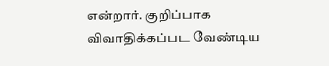என்றார். குறிப்பாக விவாதிக்கப்பட வேண்டிய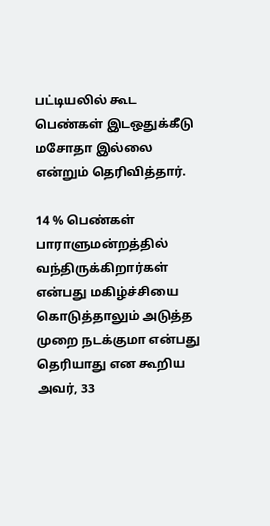பட்டியலில் கூட பெண்கள் இடஒதுக்கீடு மசோதா இல்லை என்றும் தெரிவித்தார்.

14 % பெண்கள் பாராளுமன்றத்தில் வந்திருக்கிறார்கள் என்பது மகிழ்ச்சியை கொடுத்தாலும் அடுத்த முறை நடக்குமா என்பது தெரியாது என கூறிய அவர், 33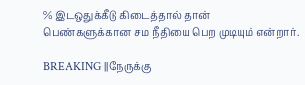% இடஒதுக்கீடு கிடைத்தால் தான் பெண்களுக்கான சம நீதியை பெற முடியும் என்றார்.

BREAKING ||நேருக்கு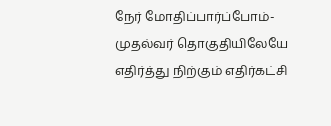நேர் மோதிப்பார்ப்போம்-முதல்வர் தொகுதியிலேயே எதிர்த்து நிற்கும் எதிர்கட்சி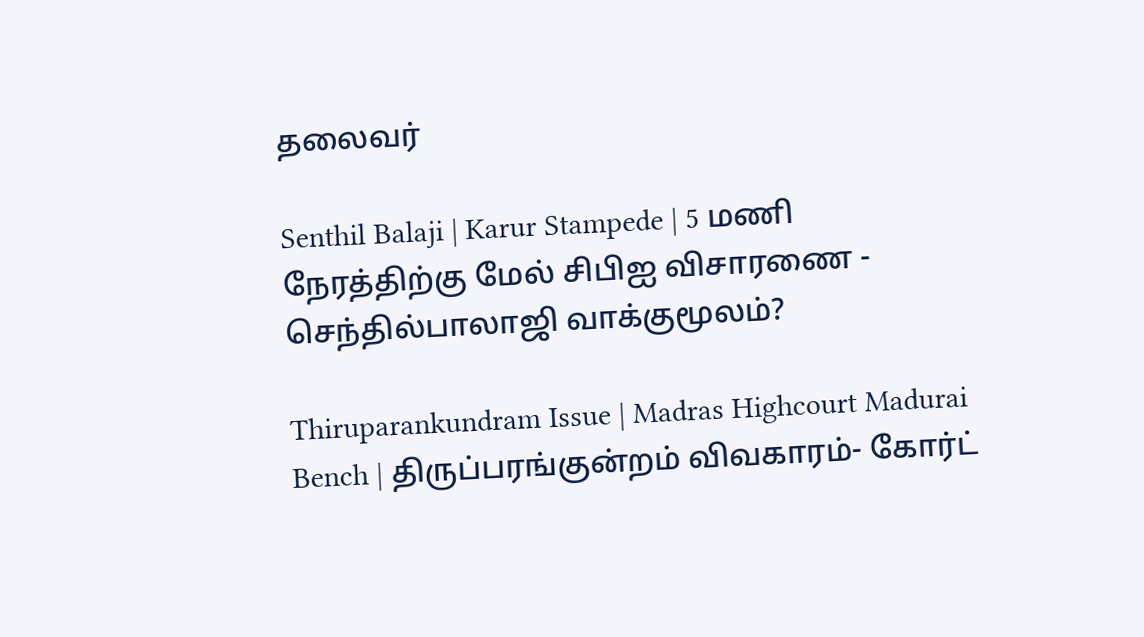தலைவர்

Senthil Balaji | Karur Stampede | 5 மணி நேரத்திற்கு மேல் சிபிஐ விசாரணை - செந்தில்பாலாஜி வாக்குமூலம்?

Thiruparankundram Issue | Madras Highcourt Madurai Bench | திருப்பரங்குன்றம் விவகாரம்- கோர்ட்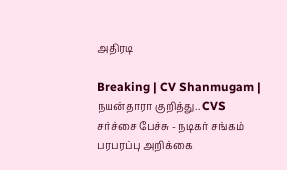அதிரடி

Breaking | CV Shanmugam | நயன்தாரா குறித்து.. CVS சர்ச்சை பேச்சு - நடிகர் சங்கம் பரபரப்பு அறிக்கை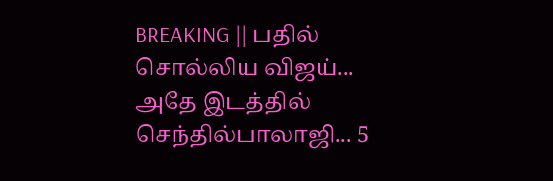BREAKING || பதில் சொல்லிய விஜய்... அதே இடத்தில் செந்தில்பாலாஜி... 5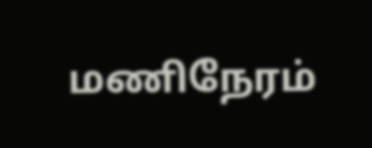மணிநேரம்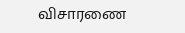விசாரணை